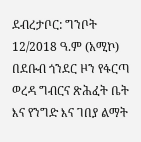ደብረታቦር: ግንቦት 12/2018 ዓ.ም (አሚኮ) በደቡብ ጎንደር ዞን የፋርጣ ወረዳ ግብርና ጽሕፈት ቤት እና የንግድ እና ገበያ ልማት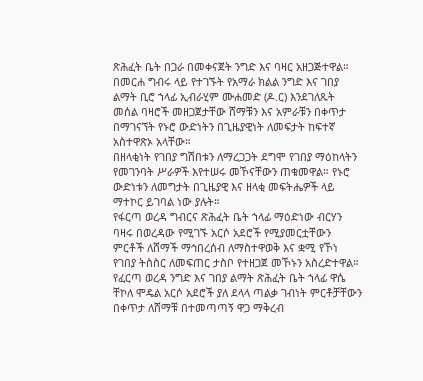ጽሕፈት ቤት በጋራ በመቀናጀት ንግድ እና ባዛር አዘጋጅተዋል።
በመርሐ ግብሩ ላይ የተገኙት የአማራ ክልል ንግድ እና ገበያ ልማት ቢሮ ኀላፊ ኢብራሂም ሙሐመድ (ዶ.ር) እንደገለጹት መሰል ባዛሮች መዘጋጀታቸው ሸማቹን እና አምራቹን በቀጥታ በማገናኘት የኑሮ ውድነትን በጊዜያዊነት ለመፍታት ከፍተኛ አስተዋጽኦ አላቸው።
በዘላቂነት የገበያ ግሽበቱን ለማረጋጋት ደግሞ የገበያ ማዕከላትን የመገንባት ሥራዎች እየተሠሩ መኾናቸውን ጠቁመዋል። የኑሮ ውድነቱን ለመግታት በጊዜያዊ እና ዘላቂ መፍትሔዎች ላይ ማተኮር ይገባል ነው ያሉት።
የፋርጣ ወረዳ ግብርና ጽሕፈት ቤት ኀላፊ ማዕድነው ብርሃን ባዛሩ በወረዳው የሚገኙ አርሶ አደሮች የሚያመርቷቸውን ምርቶች ለሸማች ማኅበረሰብ ለማስተዋወቅ እና ቋሚ የኾነ የገበያ ትስስር ለመፍጠር ታስቦ የተዘጋጀ መኾኑን አስረድተዋል።
የፈርጣ ወረዳ ንግድ እና ገበያ ልማት ጽሕፈት ቤት ኀላፊ ዋሴ ቸኮለ ሞዴል አርሶ አደሮች ያለ ደላላ ጣልቃ ገብነት ምርቶቻቸውን በቀጥታ ለሸማቹ በተመጣጣኝ ዋጋ ማቅረብ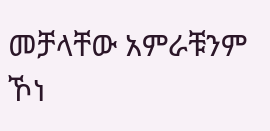መቻላቸው አምራቹንም ኾነ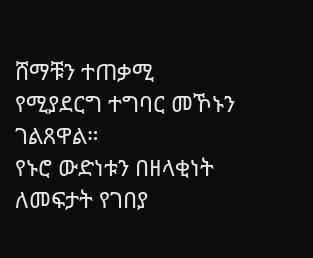ሸማቹን ተጠቃሚ የሚያደርግ ተግባር መኾኑን ገልጸዋል።
የኑሮ ውድነቱን በዘላቂነት ለመፍታት የገበያ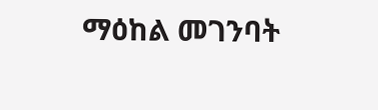ማዕከል መገንባት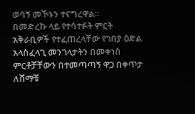ወሳኝ መኾኑን ተናግረዋል።
በመድረኩ ላይ የተሳተፉት ምርት አቅራቢዎች የተፈጠረላቸው የገበያ ዕድል አላስፈላጊ መንገላታትን በመቀነስ ምርቶቻቸውን በተመጣጣኝ ዋጋ በቀጥታ ለሸማቹ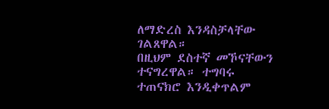ለማድረስ እንዳስቻላቸው ገልጸዋል።
በዚህም ደስተኛ መኾናቸውን ተናግረዋል። ተግባሩ ተጠናክሮ እንዲቀጥልም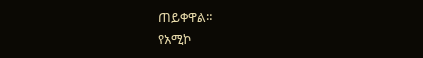ጠይቀዋል።
የአሚኮ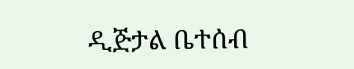ዲጅታል ቤተሰብ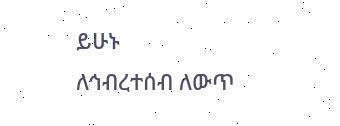ይሁኑ
ለኅብረተሰብ ለውጥ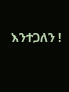እንተጋለን !